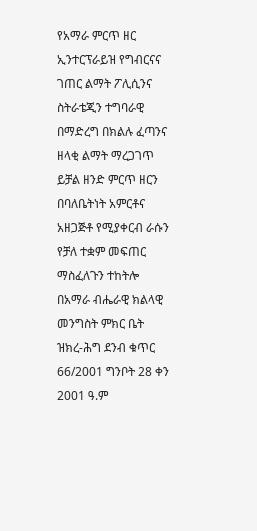የአማራ ምርጥ ዘር ኢንተርፕራይዝ የግብርናና ገጠር ልማት ፖሊሲንና ስትራቴጂን ተግባራዊ በማድረግ በክልሉ ፈጣንና ዘላቂ ልማት ማረጋገጥ ይቻል ዘንድ ምርጥ ዘርን በባለቤትነት አምርቶና አዘጋጅቶ የሚያቀርብ ራሱን የቻለ ተቋም መፍጠር ማስፈለጉን ተከትሎ በአማራ ብሔራዊ ክልላዊ መንግስት ምክር ቤት ዝክረ-ሕግ ደንብ ቁጥር 66/2001 ግንቦት 28 ቀን 2001 ዓ.ም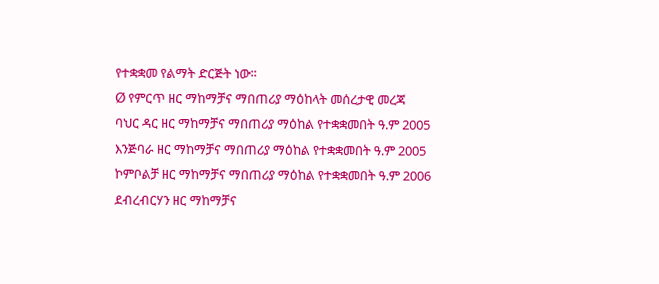የተቋቋመ የልማት ድርጅት ነው፡፡
Ø የምርጥ ዘር ማከማቻና ማበጠሪያ ማዕከላት መሰረታዊ መረጃ
ባህር ዳር ዘር ማከማቻና ማበጠሪያ ማዕከል የተቋቋመበት ዓ.ም 2005
እንጅባራ ዘር ማከማቻና ማበጠሪያ ማዕከል የተቋቋመበት ዓ.ም 2005
ኮምቦልቻ ዘር ማከማቻና ማበጠሪያ ማዕከል የተቋቋመበት ዓ.ም 2006
ደብረብርሃን ዘር ማከማቻና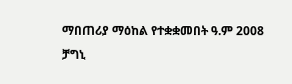ማበጠሪያ ማዕከል የተቋቋመበት ዓ.ም 2008
ቻግኒ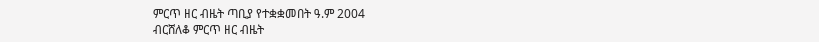ምርጥ ዘር ብዜት ጣቢያ የተቋቋመበት ዓ.ም 2004
ብርሸለቆ ምርጥ ዘር ብዜት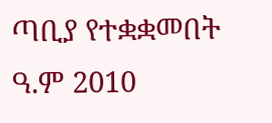ጣቢያ የተቋቋመበት ዓ.ም 2010